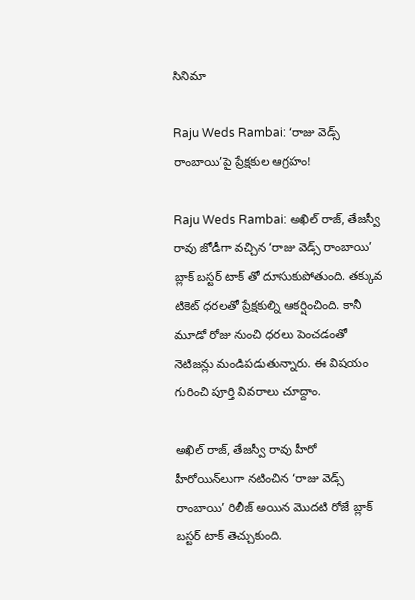సినిమా

Raju Weds Rambai: ‘రాజు వెడ్స్ రాంబాయి’పై ప్రేక్షకుల ఆగ్రహం!

Raju Weds Rambai: అఖిల్ రాజ్, తేజస్వీ రావు జోడీగా వచ్చిన ‘రాజు వెడ్స్ రాంబాయి’ బ్లాక్ బస్టర్ టాక్ తో దూసుకుపోతుంది. తక్కువ టికెట్ ధరలతో ప్రేక్షకుల్ని ఆకర్షించింది. కానీ మూడో రోజు నుంచి ధరలు పెంచడంతో నెటిజన్లు మండిపడుతున్నారు. ఈ విషయం గురించి పూర్తి వివరాలు చూద్దాం.

అఖిల్ రాజ్, తేజస్వీ రావు హీరో హీరోయిన్‌లుగా నటించిన ‘రాజు వెడ్స్ రాంబాయి’ రిలీజ్ అయిన మొదటి రోజే బ్లాక్ బస్టర్ టాక్ తెచ్చుకుంది.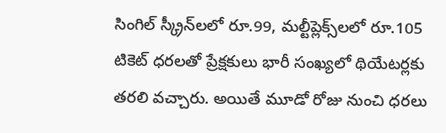సింగిల్ స్క్రీన్‌లలో రూ.99, మల్టీప్లెక్స్‌లలో రూ.105 టికెట్ ధరలతో ప్రేక్షకులు భారీ సంఖ్యలో థియేటర్లకు తరలి వచ్చారు. అయితే మూడో రోజు నుంచి ధరలు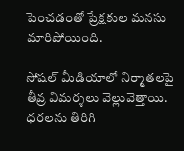పెంచడంతో ప్రేక్షకుల మనసు మారిపోయింది.

సోషల్ మీడియాలో నిర్మాతలపై తీవ్ర విమర్శలు వెల్లువెత్తాయి. ధరలను తిరిగి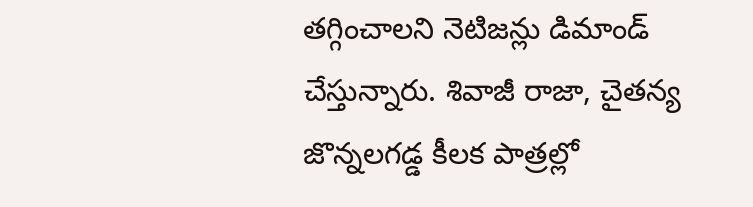తగ్గించాలని నెటిజన్లు డిమాండ్ చేస్తున్నారు. శివాజీ రాజా, చైతన్య జొన్నలగడ్డ కీలక పాత్రల్లో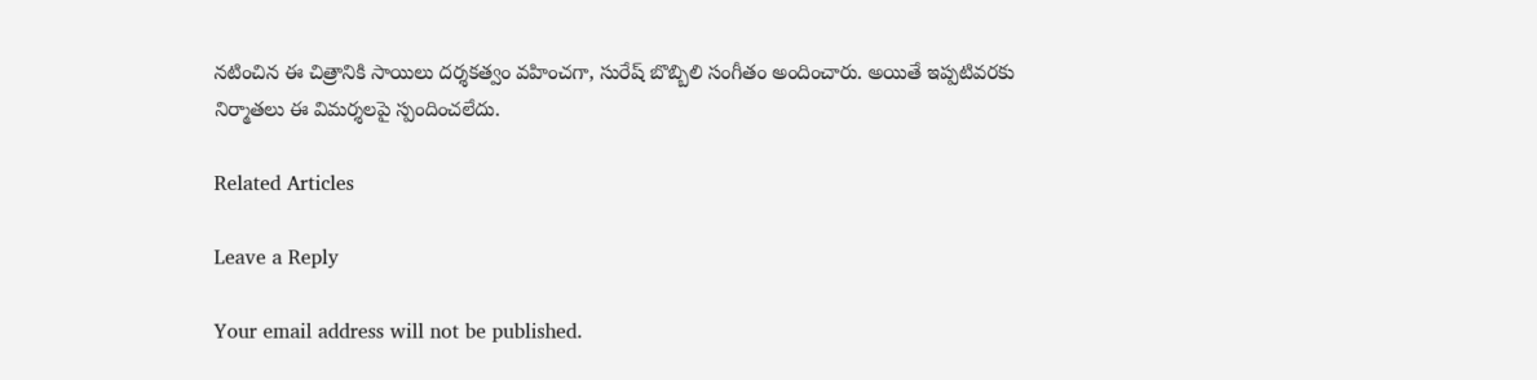నటించిన ఈ చిత్రానికి సాయిలు దర్శకత్వం వహించగా, సురేష్ బొబ్బిలి సంగీతం అందించారు. అయితే ఇప్పటివరకు నిర్మాతలు ఈ విమర్శలపై స్పందించలేదు.

Related Articles

Leave a Reply

Your email address will not be published.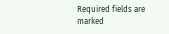Required fields are marked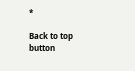*

Back to top button